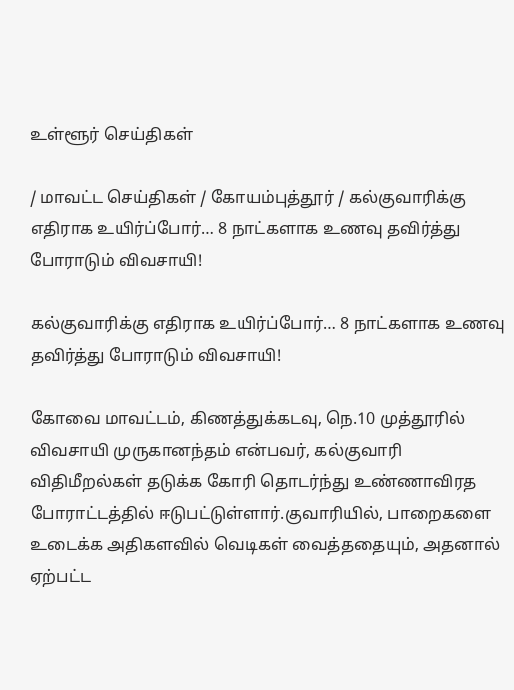உள்ளூர் செய்திகள்

/ மாவட்ட செய்திகள் / கோயம்புத்தூர் / கல்குவாரிக்கு எதிராக உயிர்ப்போர்… 8 நாட்களாக உணவு தவிர்த்து போராடும் விவசாயி!

கல்குவாரிக்கு எதிராக உயிர்ப்போர்… 8 நாட்களாக உணவு தவிர்த்து போராடும் விவசாயி!

கோவை மாவட்டம், கிணத்துக்கடவு, நெ.10 முத்தூரில் விவசாயி முருகானந்தம் என்பவர், கல்குவாரி விதிமீறல்கள் தடுக்க கோரி தொடர்ந்து உண்ணாவிரத போராட்டத்தில் ஈடுபட்டுள்ளார்.குவாரியில், பாறைகளை உடைக்க அதிகளவில் வெடிகள் வைத்ததையும், அதனால் ஏற்பட்ட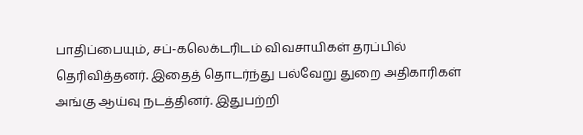பாதிப்பையும், சப்-கலெக்டரிடம் விவசாயிகள் தரப்பில் தெரிவித்தனர். இதைத் தொடர்ந்து பல்வேறு துறை அதிகாரிகள் அங்கு ஆய்வு நடத்தினர். இதுபற்றி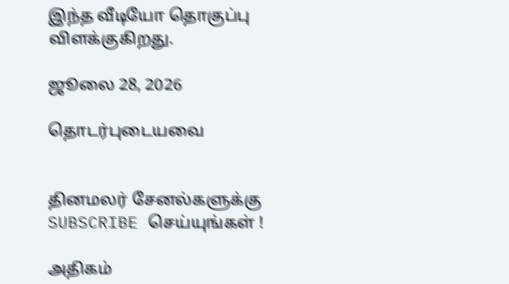இந்த வீடியோ தொகுப்பு விளக்குகிறது.

ஜூலை 28, 2026

தொடர்புடையவை


தினமலர் சேனல்களுக்கு SUBSCRIBE செய்யுங்கள் !

அதிகம்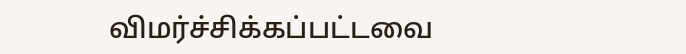விமர்ச்சிக்கப்பட்டவை